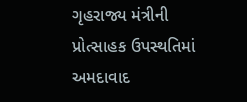ગૃહરાજ્ય મંત્રીની પ્રોત્સાહક ઉપસ્થતિમાં અમદાવાદ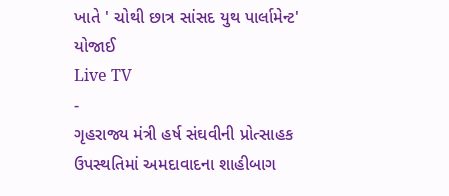ખાતે ' ચોથી છાત્ર સાંસદ યુથ પાર્લામેન્ટ' યોજાઈ
Live TV
-
ગૃહરાજ્ય મંત્રી હર્ષ સંઘવીની પ્રોત્સાહક ઉપસ્થતિમાં અમદાવાદના શાહીબાગ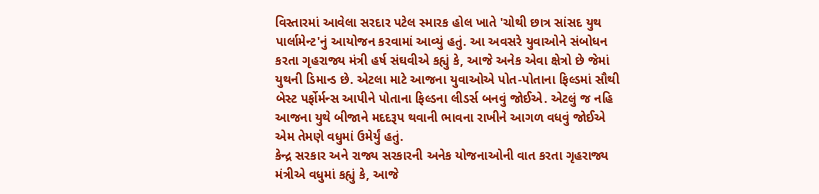વિસ્તારમાં આવેલા સરદાર પટેલ સ્મારક હોલ ખાતે 'ચોથી છાત્ર સાંસદ યુથ પાર્લામેન્ટ'નું આયોજન કરવામાં આવ્યું હતું. આ અવસરે યુવાઓને સંબોધન કરતા ગૃહરાજ્ય મંત્રી હર્ષ સંઘવીએ કહ્યું કે, આજે અનેક એવા ક્ષેત્રો છે જેમાં યુથની ડિમાન્ડ છે. એટલા માટે આજના યુવાઓએ પોત-પોતાના ફિલ્ડમાં સૌથી બેસ્ટ પર્ફોર્મન્સ આપીને પોતાના ફિલ્ડના લીડર્સ બનવું જોઈએ. એટલું જ નહિ આજના યુથે બીજાને મદદરૂપ થવાની ભાવના રાખીને આગળ વધવું જોઈએ એમ તેમણે વધુમાં ઉમેર્યું હતું.
કેન્દ્ર સરકાર અને રાજ્ય સરકારની અનેક યોજનાઓની વાત કરતા ગૃહરાજ્ય મંત્રીએ વધુમાં કહ્યું કે, આજે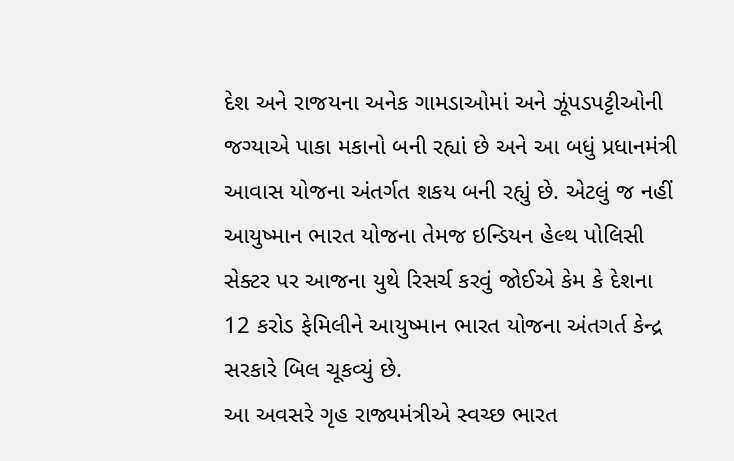દેશ અને રાજયના અનેક ગામડાઓમાં અને ઝૂંપડપટ્ટીઓની જગ્યાએ પાકા મકાનો બની રહ્યાં છે અને આ બધું પ્રધાનમંત્રી આવાસ યોજના અંતર્ગત શકય બની રહ્યું છે. એટલું જ નહીં આયુષ્માન ભારત યોજના તેમજ ઇન્ડિયન હેલ્થ પોલિસી સેક્ટર પર આજના યુથે રિસર્ચ કરવું જોઈએ કેમ કે દેશના 12 કરોડ ફેમિલીને આયુષ્માન ભારત યોજના અંતગર્ત કેન્દ્ર સરકારે બિલ ચૂકવ્યું છે.
આ અવસરે ગૃહ રાજ્યમંત્રીએ સ્વચ્છ ભારત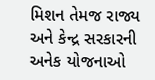મિશન તેમજ રાજ્ય અને કેન્દ્ર સરકારની અનેક યોજનાઓ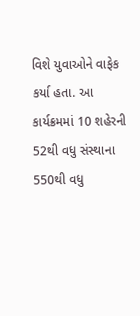વિશે યુવાઓને વાફેક કર્યા હતા. આ કાર્યક્રમમાં 10 શહેરની 52થી વધુ સંસ્થાના 550થી વધુ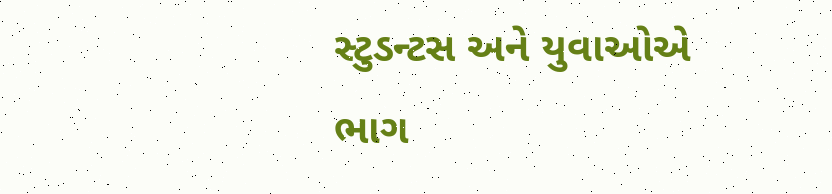સ્ટુડન્ટસ અને યુવાઓએ ભાગ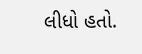લીધો હતો.